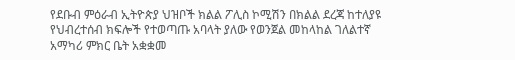የደቡብ ምዕራብ ኢትዮጵያ ህዝቦች ክልል ፖሊስ ኮሚሽን በክልል ደረጃ ከተለያዩ የህብረተሰብ ክፍሎች የተወጣጡ አባላት ያለው የወንጀል መከላከል ገለልተኛ አማካሪ ምክር ቤት አቋቋመ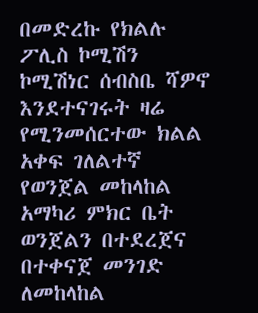በመድረኩ የክልሉ ፖሊስ ኮሚሽን ኮሚሽነር ሰብስቤ ሻዎኖ እንደተናገሩት ዛሬ የሚንመሰርተው ክልል አቀፍ ገለልተኛ የወንጀል መከላከል አማካሪ ምክር ቤት ወንጀልን በተደረጀና በተቀናጀ መንገድ ለመከላከል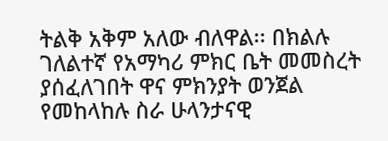ትልቅ አቅም አለው ብለዋል፡፡ በክልሉ ገለልተኛ የአማካሪ ምክር ቤት መመስረት ያሰፈለገበት ዋና ምክንያት ወንጀል የመከላከሉ ስራ ሁላንታናዊ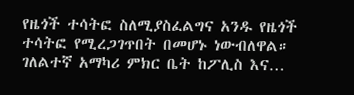የዜጎች ተሳትፎ ስለሚያስፈልግና አንዱ የዜጎች ተሳትፎ የሚረጋገጥበት በመሆኑ ነውብለዋል። ገለልተኛ አማካሪ ምክር ቤት ከፖሊስ እና…